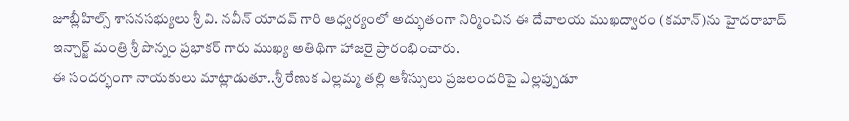జూబ్లీహిల్స్ శాసనసభ్యులు శ్రీ వి. నవీన్ యాదవ్ గారి ఆధ్వర్యంలో అద్భుతంగా నిర్మించిన ఈ దేవాలయ ముఖద్వారం (కమాన్)ను హైదరాబాద్ ఇన్చార్జ్ మంత్రి శ్రీ పొన్నం ప్రభాకర్ గారు ముఖ్య అతిథిగా హాజరై ప్రారంభించారు.
ఈ సందర్భంగా నాయకులు మాట్లాడుతూ..శ్రీ రేణుక ఎల్లమ్మ తల్లి ఆశీస్సులు ప్రజలందరిపై ఎల్లప్పుడూ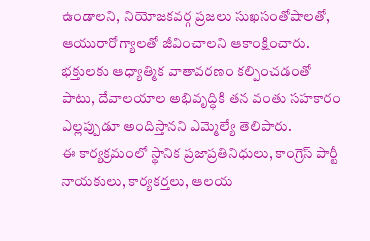ఉండాలని, నియోజకవర్గ ప్రజలు సుఖసంతోషాలతో, ఆయురారోగ్యాలతో జీవించాలని ఆకాంక్షించారు.
భక్తులకు ఆధ్యాత్మిక వాతావరణం కల్పించడంతో పాటు, దేవాలయాల అభివృద్ధికి తన వంతు సహకారం ఎల్లప్పుడూ అందిస్తానని ఎమ్మెల్యే తెలిపారు.
ఈ కార్యక్రమంలో స్థానిక ప్రజాప్రతినిధులు, కాంగ్రెస్ పార్టీ నాయకులు, కార్యకర్తలు, ఆలయ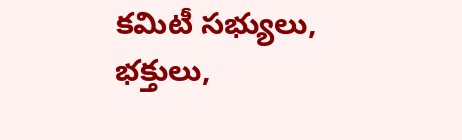కమిటీ సభ్యులు, భక్తులు,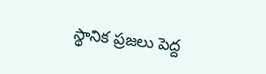స్థానిక ప్రజలు పెద్ద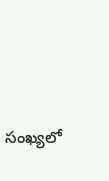సంఖ్యలో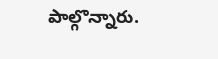పాల్గొన్నారు.